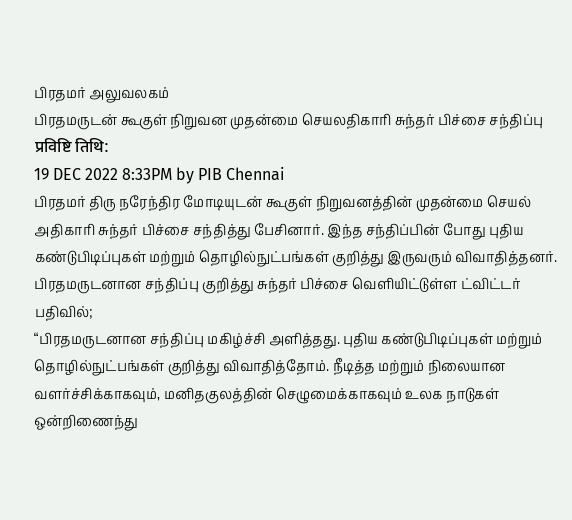பிரதமர் அலுவலகம்
பிரதமருடன் கூகுள் நிறுவன முதன்மை செயலதிகாரி சுந்தர் பிச்சை சந்திப்பு
प्रविष्टि तिथि:
19 DEC 2022 8:33PM by PIB Chennai
பிரதமர் திரு நரேந்திர மோடியுடன் கூகுள் நிறுவனத்தின் முதன்மை செயல் அதிகாரி சுந்தர் பிச்சை சந்தித்து பேசினார். இந்த சந்திப்பின் போது புதிய கண்டுபிடிப்புகள் மற்றும் தொழில்நுட்பங்கள் குறித்து இருவரும் விவாதித்தனர்.
பிரதமருடனான சந்திப்பு குறித்து சுந்தர் பிச்சை வெளியிட்டுள்ள ட்விட்டர் பதிவில்;
“பிரதமருடனான சந்திப்பு மகிழ்ச்சி அளித்தது. புதிய கண்டுபிடிப்புகள் மற்றும் தொழில்நுட்பங்கள் குறித்து விவாதித்தோம். நீடித்த மற்றும் நிலையான வளர்ச்சிக்காகவும், மனிதகுலத்தின் செழுமைக்காகவும் உலக நாடுகள் ஒன்றிணைந்து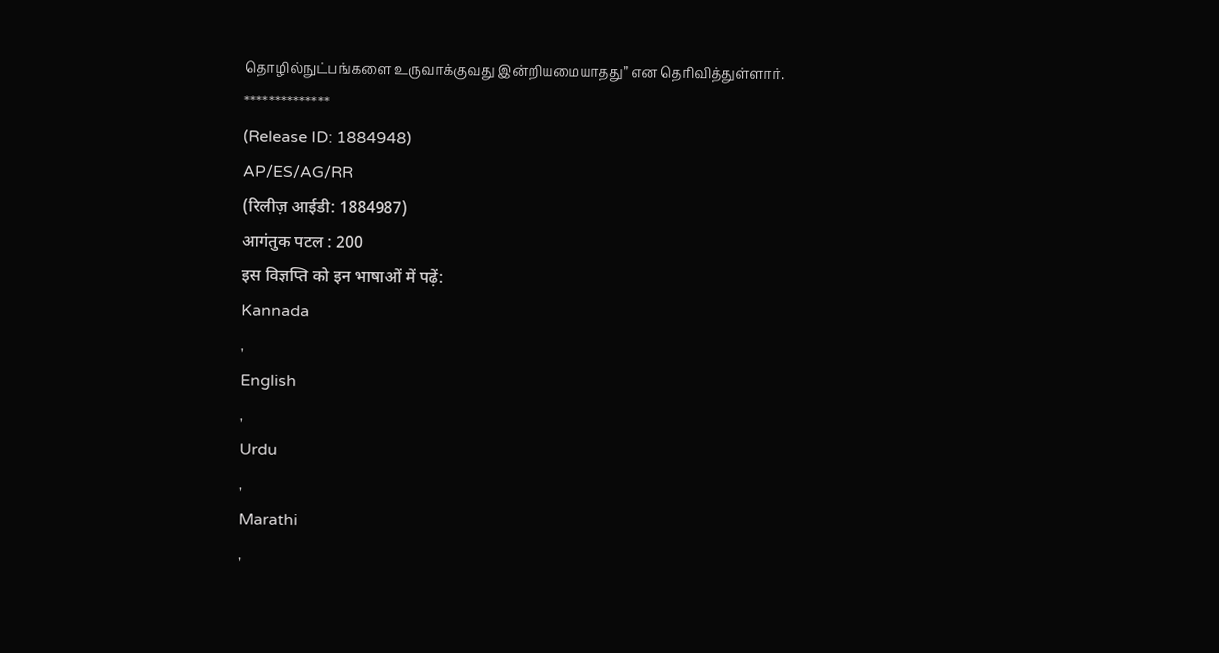தொழில்நுட்பங்களை உருவாக்குவது இன்றியமையாதது” என தெரிவித்துள்ளார்.
**************
(Release ID: 1884948)
AP/ES/AG/RR
(रिलीज़ आईडी: 1884987)
आगंतुक पटल : 200
इस विज्ञप्ति को इन भाषाओं में पढ़ें:
Kannada
,
English
,
Urdu
,
Marathi
,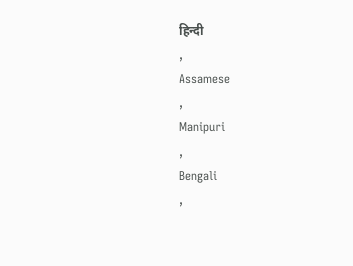हिन्दी
,
Assamese
,
Manipuri
,
Bengali
,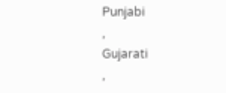Punjabi
,
Gujarati
,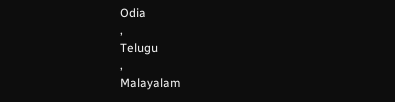Odia
,
Telugu
,
Malayalam